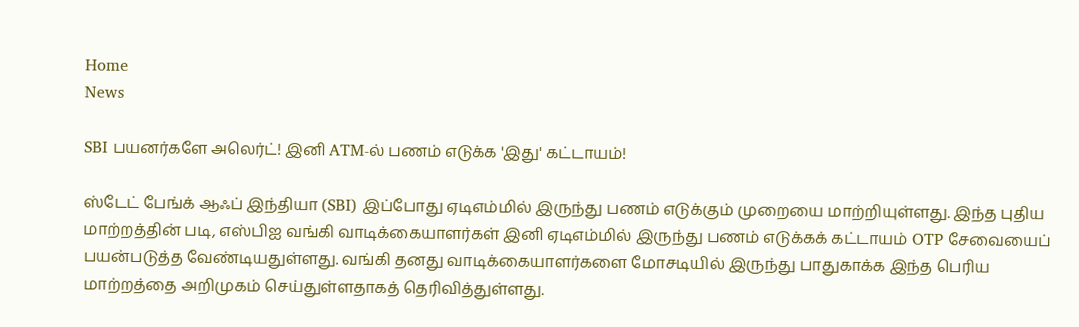Home
News

SBI பயனர்களே அலெர்ட்! இனி ATM-ல் பணம் எடுக்க 'இது' கட்டாயம்!

ஸ்டேட் பேங்க் ஆஃப் இந்தியா (SBI) இப்போது ஏடிஎம்மில் இருந்து பணம் எடுக்கும் முறையை மாற்றியுள்ளது. இந்த புதிய மாற்றத்தின் படி, எஸ்பிஐ வங்கி வாடிக்கையாளர்கள் இனி ஏடிஎம்மில் இருந்து பணம் எடுக்கக் கட்டாயம் OTP சேவையைப் பயன்படுத்த வேண்டியதுள்ளது. வங்கி தனது வாடிக்கையாளர்களை மோசடியில் இருந்து பாதுகாக்க இந்த பெரிய மாற்றத்தை அறிமுகம் செய்துள்ளதாகத் தெரிவித்துள்ளது.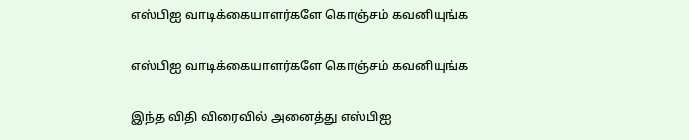எஸ்பிஐ வாடிக்கையாளர்களே கொஞ்சம் கவனியுங்க

எஸ்பிஐ வாடிக்கையாளர்களே கொஞ்சம் கவனியுங்க

இந்த விதி விரைவில் அனைத்து எஸ்பிஐ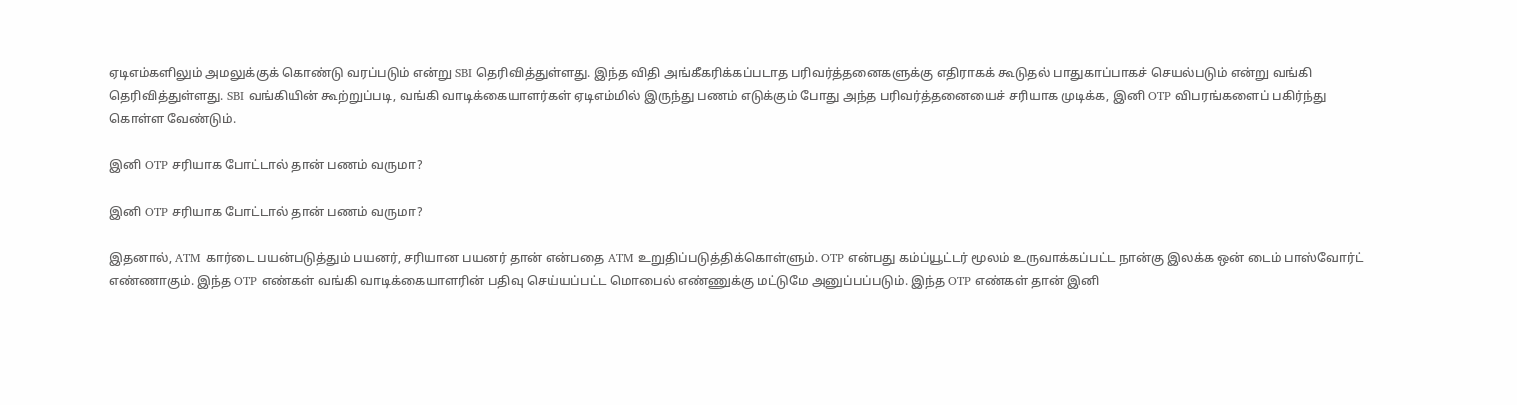ஏடிஎம்களிலும் அமலுக்குக் கொண்டு வரப்படும் என்று SBI தெரிவித்துள்ளது. இந்த விதி அங்கீகரிக்கப்படாத பரிவர்த்தனைகளுக்கு எதிராகக் கூடுதல் பாதுகாப்பாகச் செயல்படும் என்று வங்கி தெரிவித்துள்ளது. SBI வங்கியின் கூற்றுப்படி, வங்கி வாடிக்கையாளர்கள் ஏடிஎம்மில் இருந்து பணம் எடுக்கும் போது அந்த பரிவர்த்தனையைச் சரியாக முடிக்க, இனி OTP விபரங்களைப் பகிர்ந்து கொள்ள வேண்டும்.

இனி OTP சரியாக போட்டால் தான் பணம் வருமா?

இனி OTP சரியாக போட்டால் தான் பணம் வருமா?

இதனால், ATM கார்டை பயன்படுத்தும் பயனர், சரியான பயனர் தான் என்பதை ATM உறுதிப்படுத்திக்கொள்ளும். OTP என்பது கம்ப்யூட்டர் மூலம் உருவாக்கப்பட்ட நான்கு இலக்க ஒன் டைம் பாஸ்வோர்ட் எண்ணாகும். இந்த OTP எண்கள் வங்கி வாடிக்கையாளரின் பதிவு செய்யப்பட்ட மொபைல் எண்ணுக்கு மட்டுமே அனுப்பப்படும். இந்த OTP எண்கள் தான் இனி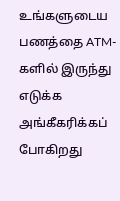உங்களுடைய பணத்தை ATM-களில் இருந்து எடுக்க அங்கீகரிக்கப் போகிறது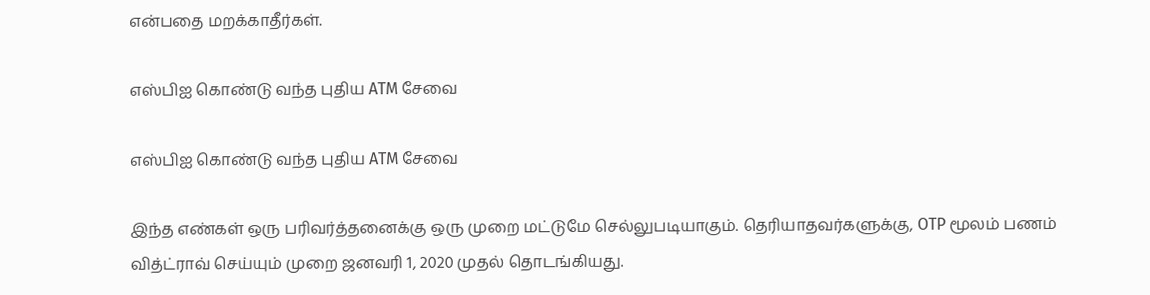என்பதை மறக்காதீர்கள்.

எஸ்பிஐ கொண்டு வந்த புதிய ATM சேவை

எஸ்பிஐ கொண்டு வந்த புதிய ATM சேவை

இந்த எண்கள் ஒரு பரிவர்த்தனைக்கு ஒரு முறை மட்டுமே செல்லுபடியாகும். தெரியாதவர்களுக்கு, OTP மூலம் பணம் வித்ட்ராவ் செய்யும் முறை ஜனவரி 1, 2020 முதல் தொடங்கியது.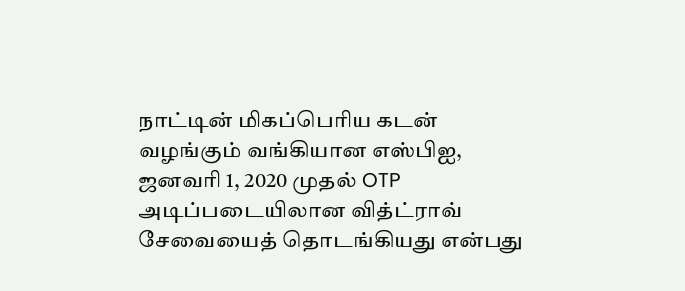நாட்டின் மிகப்பெரிய கடன் வழங்கும் வங்கியான எஸ்பிஐ, ஜனவரி 1, 2020 முதல் OTP அடிப்படையிலான வித்ட்ராவ் சேவையைத் தொடங்கியது என்பது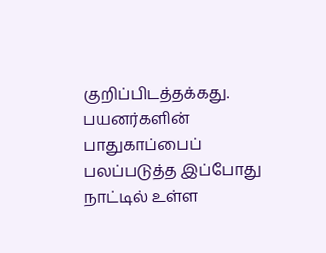குறிப்பிடத்தக்கது. பயனர்களின் பாதுகாப்பைப் பலப்படுத்த இப்போது நாட்டில் உள்ள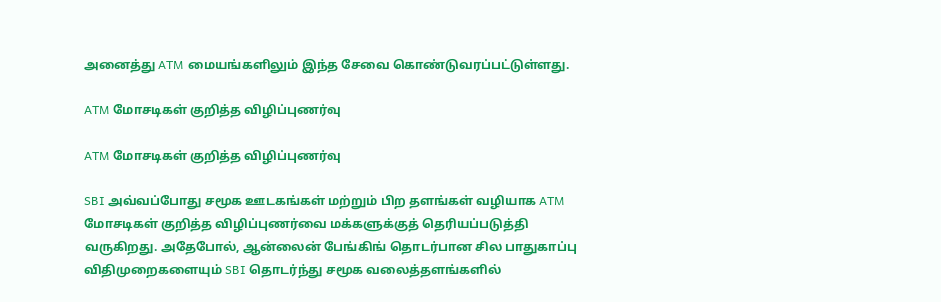அனைத்து ATM மையங்களிலும் இந்த சேவை கொண்டுவரப்பட்டுள்ளது.

ATM மோசடிகள் குறித்த விழிப்புணர்வு

ATM மோசடிகள் குறித்த விழிப்புணர்வு

SBI அவ்வப்போது சமூக ஊடகங்கள் மற்றும் பிற தளங்கள் வழியாக ATM மோசடிகள் குறித்த விழிப்புணர்வை மக்களுக்குத் தெரியப்படுத்தி வருகிறது. அதேபோல், ஆன்லைன் பேங்கிங் தொடர்பான சில பாதுகாப்பு விதிமுறைகளையும் SBI தொடர்ந்து சமூக வலைத்தளங்களில்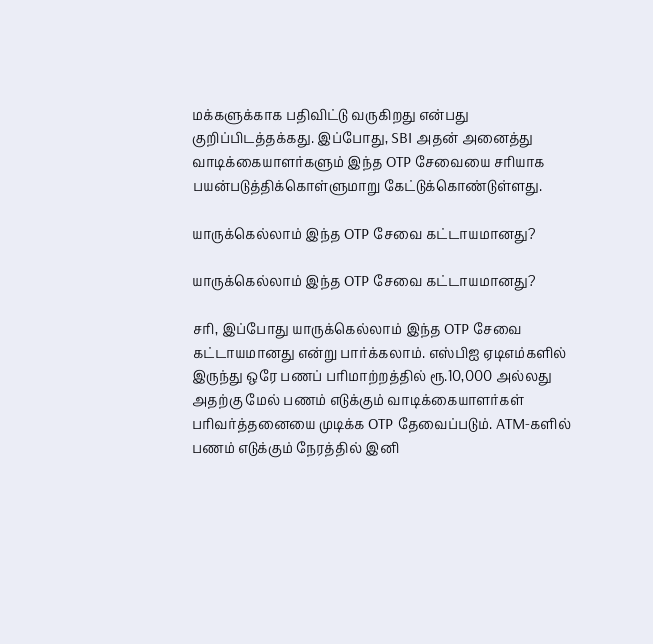மக்களுக்காக பதிவிட்டு வருகிறது என்பது குறிப்பிடத்தக்கது. இப்போது, SBI அதன் அனைத்து வாடிக்கையாளர்களும் இந்த OTP சேவையை சரியாக பயன்படுத்திக்கொள்ளுமாறு கேட்டுக்கொண்டுள்ளது.

யாருக்கெல்லாம் இந்த OTP சேவை கட்டாயமானது?

யாருக்கெல்லாம் இந்த OTP சேவை கட்டாயமானது?

சரி, இப்போது யாருக்கெல்லாம் இந்த OTP சேவை கட்டாயமானது என்று பார்க்கலாம். எஸ்பிஐ ஏடிஎம்களில் இருந்து ஒரே பணப் பரிமாற்றத்தில் ரூ.10,000 அல்லது அதற்கு மேல் பணம் எடுக்கும் வாடிக்கையாளர்கள் பரிவர்த்தனையை முடிக்க OTP தேவைப்படும். ATM-களில் பணம் எடுக்கும் நேரத்தில் இனி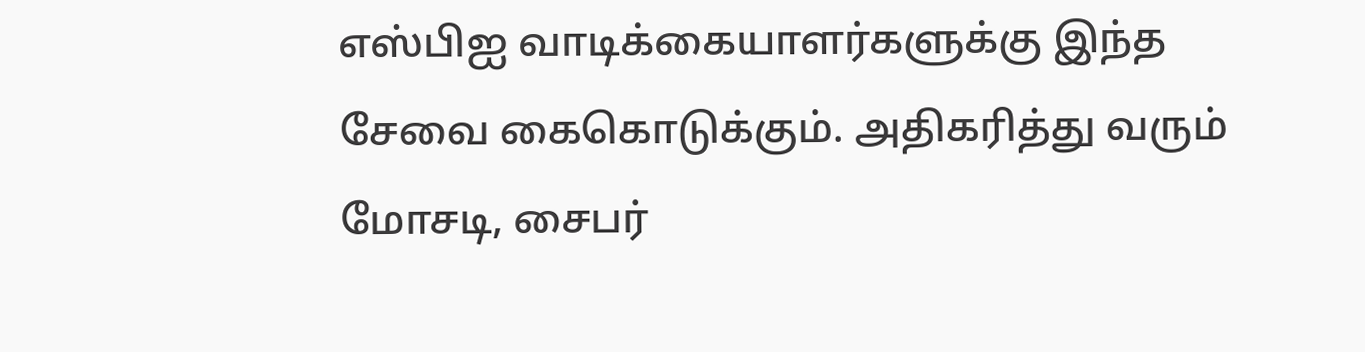எஸ்பிஐ வாடிக்கையாளர்களுக்கு இந்த சேவை கைகொடுக்கும். அதிகரித்து வரும் மோசடி, சைபர்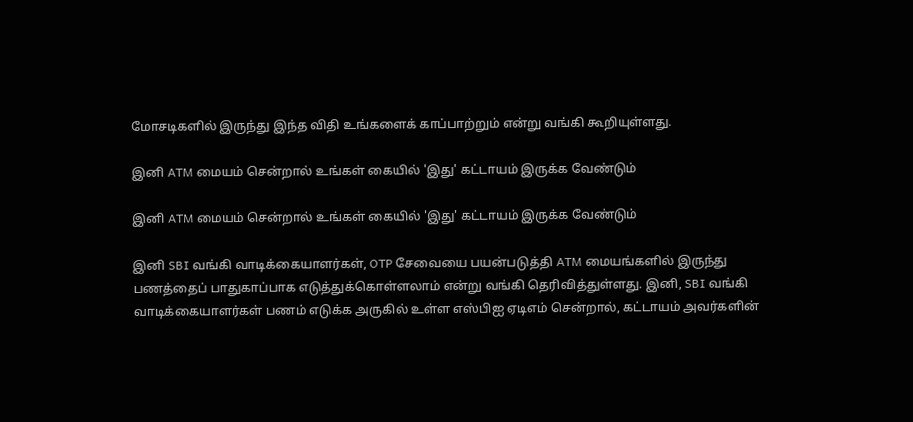மோசடிகளில் இருந்து இந்த விதி உங்களைக் காப்பாற்றும் என்று வங்கி கூறியுள்ளது.

இனி ATM மையம் சென்றால் உங்கள் கையில் 'இது' கட்டாயம் இருக்க வேண்டும்

இனி ATM மையம் சென்றால் உங்கள் கையில் 'இது' கட்டாயம் இருக்க வேண்டும்

இனி SBI வங்கி வாடிக்கையாளர்கள், OTP சேவையை பயன்படுத்தி ATM மையங்களில் இருந்து பணத்தைப் பாதுகாப்பாக எடுத்துக்கொள்ளலாம் என்று வங்கி தெரிவித்துள்ளது. இனி, SBI வங்கி வாடிக்கையாளர்கள் பணம் எடுக்க அருகில் உள்ள எஸ்பிஐ ஏடிஎம் சென்றால், கட்டாயம் அவர்களின்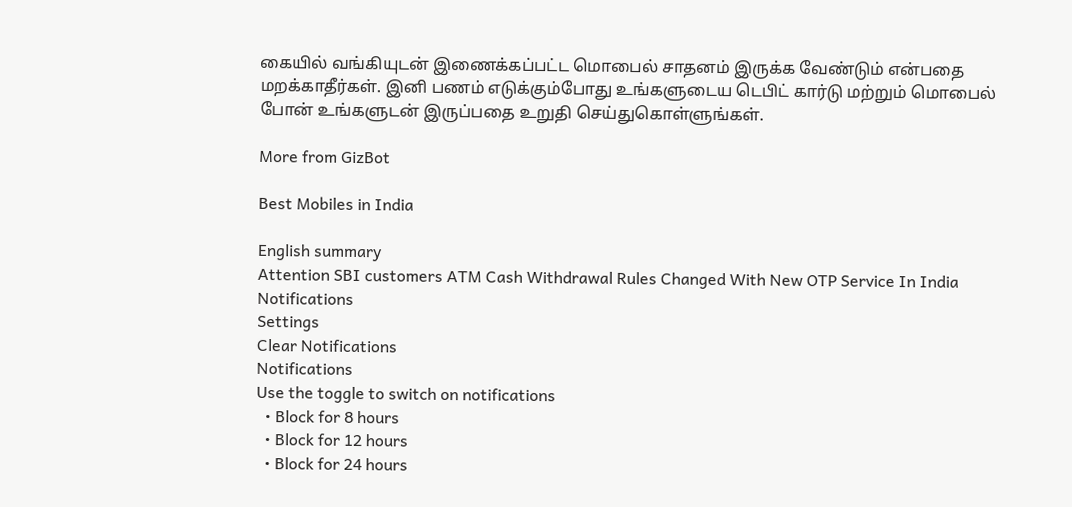கையில் வங்கியுடன் இணைக்கப்பட்ட மொபைல் சாதனம் இருக்க வேண்டும் என்பதை மறக்காதீர்கள். இனி பணம் எடுக்கும்போது உங்களுடைய டெபிட் கார்டு மற்றும் மொபைல் போன் உங்களுடன் இருப்பதை உறுதி செய்துகொள்ளுங்கள்.

More from GizBot

Best Mobiles in India

English summary
Attention SBI customers ATM Cash Withdrawal Rules Changed With New OTP Service In India
Notifications
Settings
Clear Notifications
Notifications
Use the toggle to switch on notifications
  • Block for 8 hours
  • Block for 12 hours
  • Block for 24 hours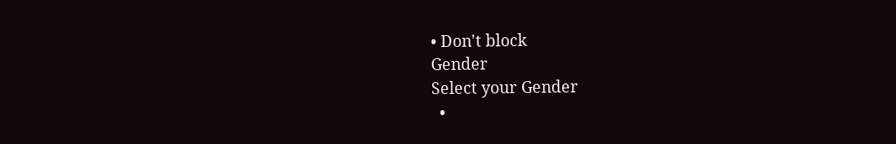• Don't block
Gender
Select your Gender
  •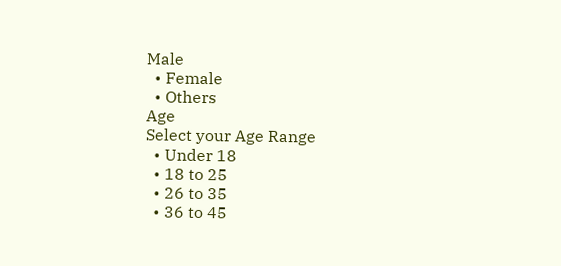Male
  • Female
  • Others
Age
Select your Age Range
  • Under 18
  • 18 to 25
  • 26 to 35
  • 36 to 45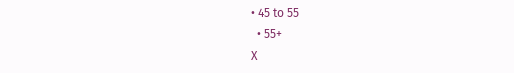• 45 to 55
  • 55+
X